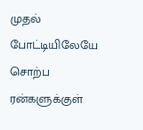முதல் போட்டியிலேயே சொற்ப ரன்களுக்குள்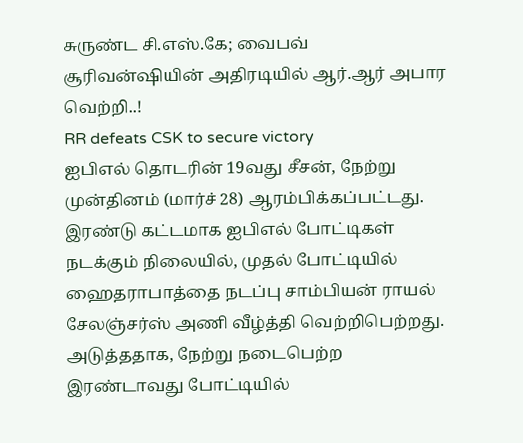சுருண்ட சி.எஸ்.கே; வைபவ் சூரிவன்ஷியின் அதிரடியில் ஆர்.ஆர் அபார வெற்றி..!
RR defeats CSK to secure victory
ஐபிஎல் தொடரின் 19வது சீசன், நேற்று முன்தினம் (மார்ச் 28) ஆரம்பிக்கப்பட்டது. இரண்டு கட்டமாக ஐபிஎல் போட்டிகள் நடக்கும் நிலையில், முதல் போட்டியில் ஹைதராபாத்தை நடப்பு சாம்பியன் ராயல் சேலஞ்சர்ஸ் அணி வீழ்த்தி வெற்றிபெற்றது. அடுத்ததாக, நேற்று நடைபெற்ற இரண்டாவது போட்டியில்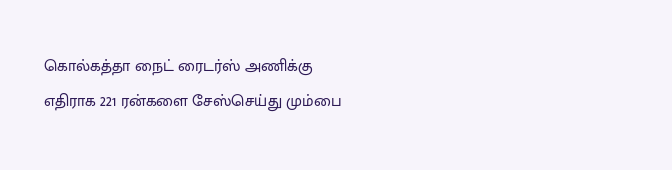கொல்கத்தா நைட் ரைடர்ஸ் அணிக்கு எதிராக 221 ரன்களை சேஸ்செய்து மும்பை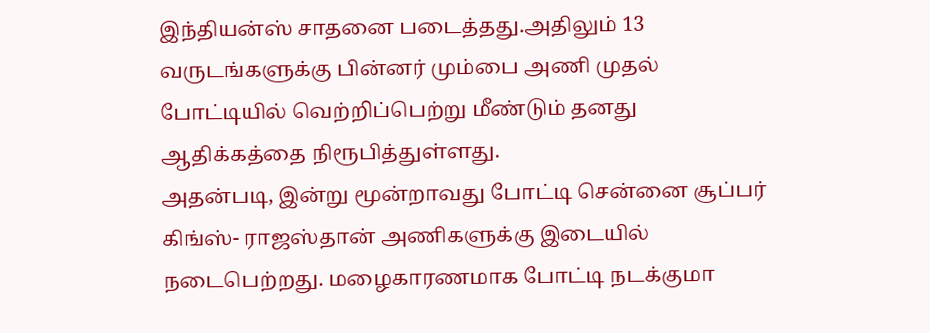இந்தியன்ஸ் சாதனை படைத்தது.அதிலும் 13 வருடங்களுக்கு பின்னர் மும்பை அணி முதல் போட்டியில் வெற்றிப்பெற்று மீண்டும் தனது ஆதிக்கத்தை நிரூபித்துள்ளது.
அதன்படி, இன்று மூன்றாவது போட்டி சென்னை சூப்பர் கிங்ஸ்- ராஜஸ்தான் அணிகளுக்கு இடையில் நடைபெற்றது. மழைகாரணமாக போட்டி நடக்குமா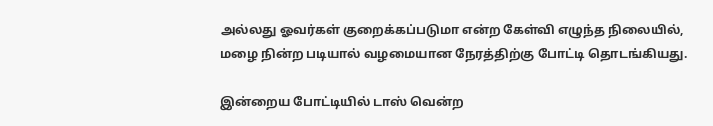அல்லது ஓவர்கள் குறைக்கப்படுமா என்ற கேள்வி எழுந்த நிலையில், மழை நின்ற படியால் வழமையான நேரத்திற்கு போட்டி தொடங்கியது.

இன்றைய போட்டியில் டாஸ் வென்ற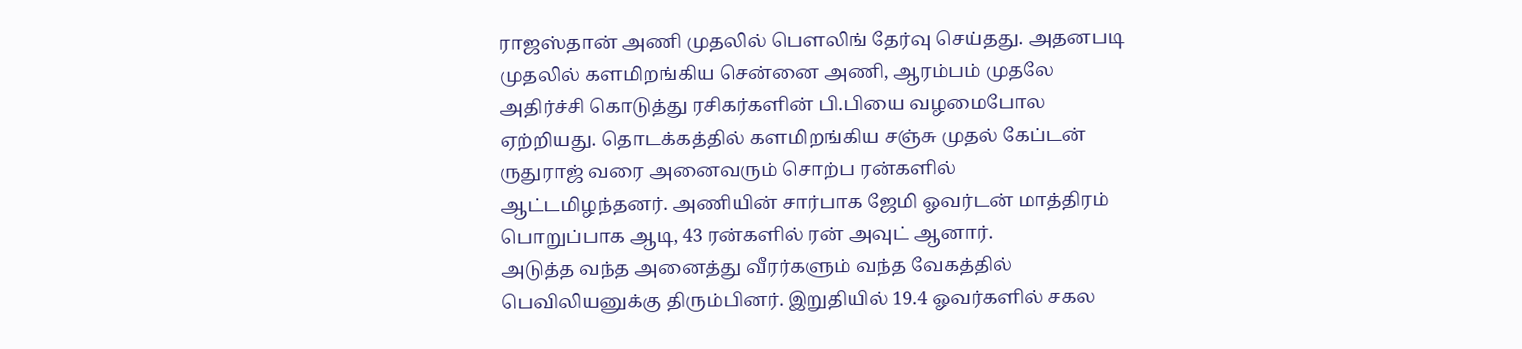ராஜஸ்தான் அணி முதலில் பௌலிங் தேர்வு செய்தது. அதனபடி முதலில் களமிறங்கிய சென்னை அணி, ஆரம்பம் முதலே அதிர்ச்சி கொடுத்து ரசிகர்களின் பி.பியை வழமைபோல ஏற்றியது. தொடக்கத்தில் களமிறங்கிய சஞ்சு முதல் கேப்டன் ருதுராஜ் வரை அனைவரும் சொற்ப ரன்களில் ஆட்டமிழந்தனர். அணியின் சார்பாக ஜேமி ஓவர்டன் மாத்திரம் பொறுப்பாக ஆடி, 43 ரன்களில் ரன் அவுட் ஆனார்.
அடுத்த வந்த அனைத்து வீரர்களும் வந்த வேகத்தில் பெவிலியனுக்கு திரும்பினர். இறுதியில் 19.4 ஓவர்களில் சகல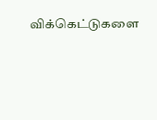விக்கெட்டுகளை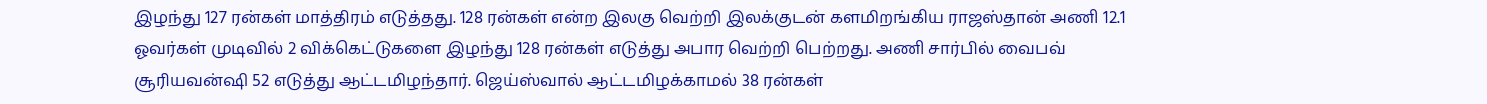இழந்து 127 ரன்கள் மாத்திரம் எடுத்தது. 128 ரன்கள் என்ற இலகு வெற்றி இலக்குடன் களமிறங்கிய ராஜஸ்தான் அணி 12.1 ஓவர்கள் முடிவில் 2 விக்கெட்டுகளை இழந்து 128 ரன்கள் எடுத்து அபார வெற்றி பெற்றது. அணி சார்பில் வைபவ் சூரியவன்ஷி 52 எடுத்து ஆட்டமிழந்தார். ஜெய்ஸ்வால் ஆட்டமிழக்காமல் 38 ரன்கள்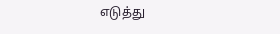எடுத்து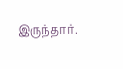இருந்தார்.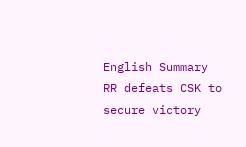English Summary
RR defeats CSK to secure victory